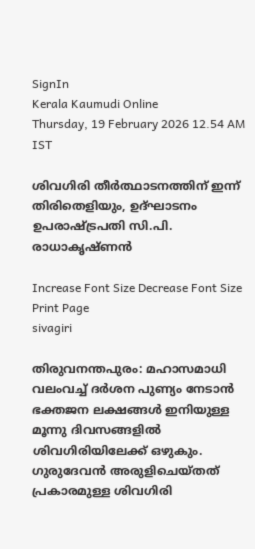SignIn
Kerala Kaumudi Online
Thursday, 19 February 2026 12.54 AM IST

ശിവഗിരി തീർത്ഥാടനത്തിന് ഇന്ന് തിരിതെളിയും, ഉദ്ഘാടനം ഉപരാഷ്ട്രപതി സി.പി. രാധാകൃഷ്ണൻ

Increase Font Size Decrease Font Size Print Page
sivagiri

തിരുവനന്തപുരം: മഹാസമാധി വലംവച്ച് ദർശന പുണ്യം നേടാൻ ഭക്തജന ലക്ഷങ്ങൾ ഇനിയുള്ള മൂന്നു ദിവസങ്ങളിൽ ശിവഗിരിയിലേക്ക് ഒഴുകും. ഗുരുദേവൻ അരുളിചെയ്തത് പ്രകാരമുള്ള ശിവഗിരി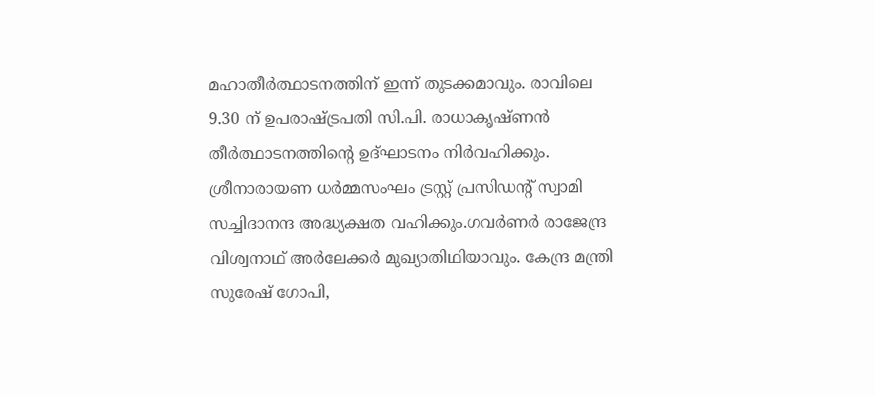മഹാതീർത്ഥാടനത്തിന് ഇന്ന് തുടക്കമാവും. രാവിലെ 9.30 ന് ഉപരാഷ്ട്രപതി സി.പി. രാധാകൃഷ്ണൻ തീർത്ഥാടനത്തിന്റെ ഉദ്ഘാടനം നിർവഹിക്കും. ശ്രീനാരായണ ധർമ്മസംഘം ട്രസ്റ്റ് പ്രസിഡന്റ് സ്വാമി സച്ചിദാനന്ദ അദ്ധ്യക്ഷത വഹിക്കും.ഗവർണർ രാജേന്ദ്ര വിശ്വനാഥ് അർലേക്കർ മുഖ്യാതിഥിയാവും. കേന്ദ്ര മന്ത്രി സുരേഷ് ഗോപി,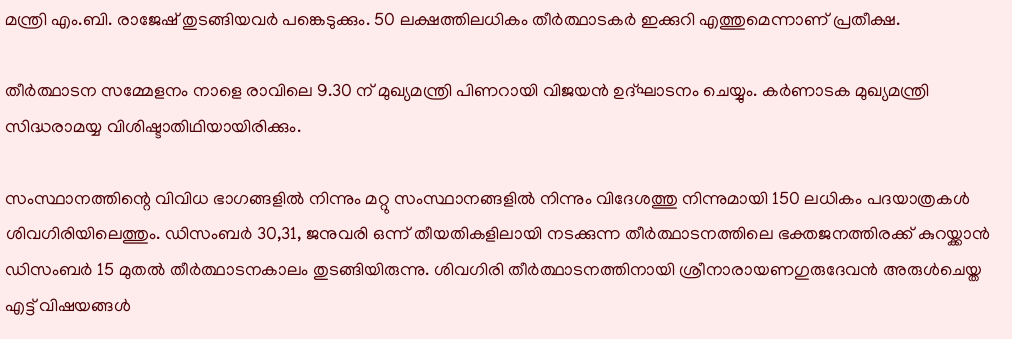മന്ത്രി എം.ബി. രാജേഷ് തുടങ്ങിയവർ പങ്കെടുക്കും. 50 ലക്ഷത്തിലധികം തീർത്ഥാടകർ ഇക്കുറി എത്തുമെന്നാണ് പ്രതീക്ഷ.

തീർത്ഥാടന സമ്മേളനം നാളെ രാവിലെ 9.30 ന് മുഖ്യമന്ത്രി പിണറായി വിജയൻ ഉദ്ഘാടനം ചെയ്യും. കർണാടക മുഖ്യമന്ത്രി സിദ്ധരാമയ്യ വിശിഷ്ടാതിഥിയായിരിക്കും.

സംസ്ഥാനത്തിന്റെ വിവിധ ഭാഗങ്ങളിൽ നിന്നും മറ്റു സംസ്ഥാനങ്ങളിൽ നിന്നും വിദേശത്തു നിന്നുമായി 150 ലധികം പദയാത്രകൾ ശിവഗിരിയിലെത്തും. ഡിസംബർ 30,31, ജനുവരി ഒന്ന് തീയതികളിലായി നടക്കുന്ന തീർത്ഥാടനത്തിലെ ഭക്തജനത്തിരക്ക് കുറയ്ക്കാൻ ഡിസംബർ 15 മുതൽ തീർത്ഥാടനകാലം തുടങ്ങിയിരുന്നു. ശിവഗിരി തീർത്ഥാടനത്തിനായി ശ്രീനാരായണഗുരുദേവൻ അരുൾചെയ്ത എട്ട് വിഷയങ്ങൾ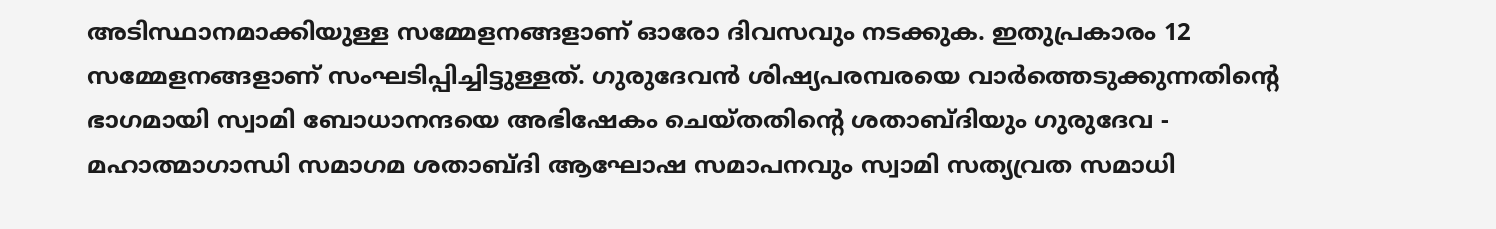അടിസ്ഥാനമാക്കിയുള്ള സമ്മേളനങ്ങളാണ് ഓരോ ദിവസവും നടക്കുക. ഇതുപ്രകാരം 12 സമ്മേളനങ്ങളാണ് സംഘടിപ്പിച്ചിട്ടുള്ളത്. ഗുരുദേവൻ ശിഷ്യപരമ്പരയെ വാർത്തെടുക്കുന്നതിന്റെ ഭാഗമായി സ്വാമി ബോധാനന്ദയെ അഭിഷേകം ചെയ്തതിന്റെ ശതാബ്ദിയും ഗുരുദേവ - മഹാത്മാഗാന്ധി സമാഗമ ശതാബ്ദി ആഘോഷ സമാപനവും സ്വാമി സത്യവ്രത സമാധി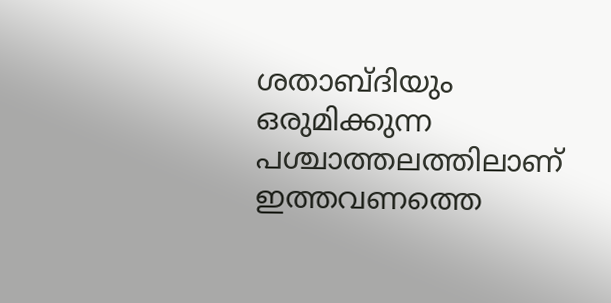ശതാബ്ദിയും ഒരുമിക്കുന്ന പശ്ചാത്തലത്തിലാണ് ഇത്തവണത്തെ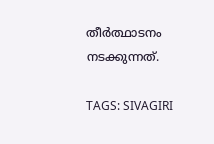തീർത്ഥാടനം നടക്കുന്നത്.

TAGS: SIVAGIRI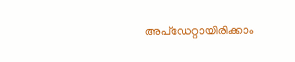അപ്ഡേറ്റായിരിക്കാം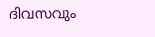ദിവസവും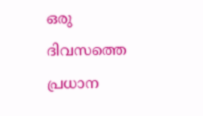ഒരു ദിവസത്തെ പ്രധാന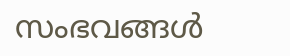സംഭവങ്ങൾ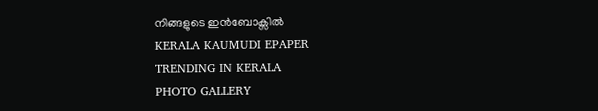നിങ്ങളുടെ ഇൻബോക്സിൽ
KERALA KAUMUDI EPAPER
TRENDING IN KERALA
PHOTO GALLERY